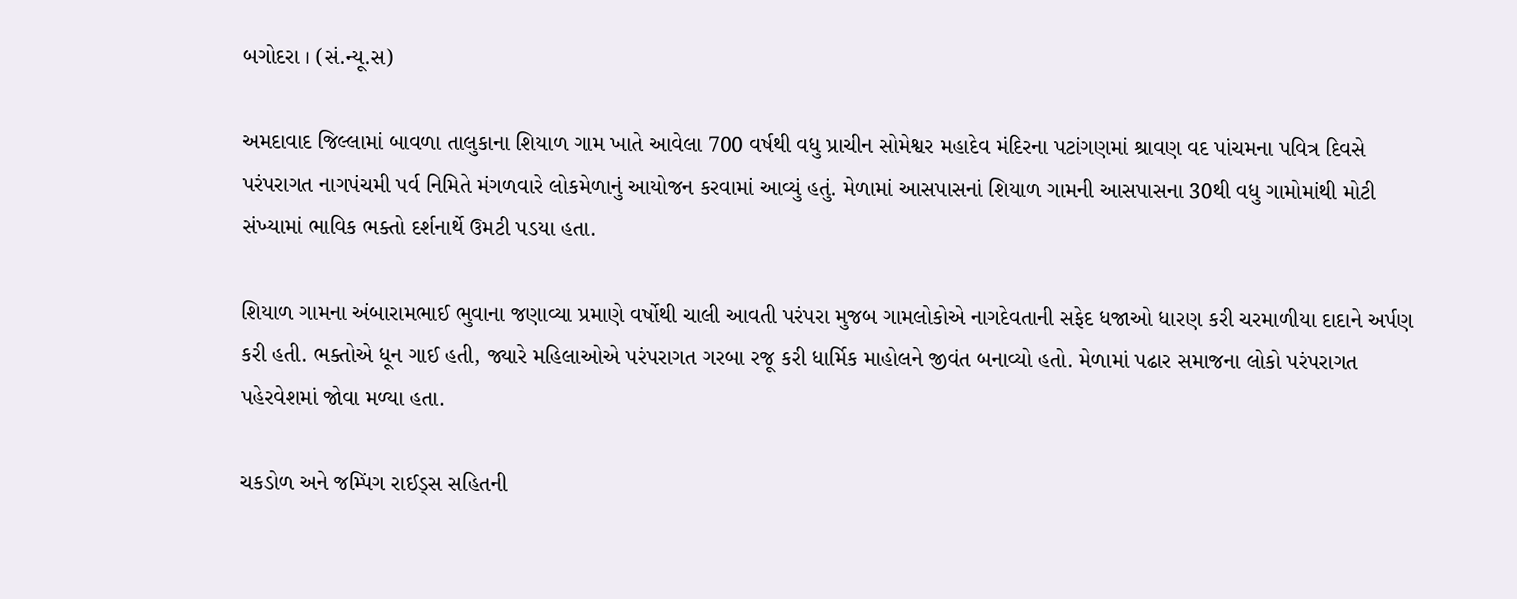બગોદરા । (સં.ન્યૂ.સ)

અમદાવાદ જિલ્લામાં બાવળા તાલુકાના શિયાળ ગામ ખાતે આવેલા 700 વર્ષથી વધુ પ્રાચીન સોમેશ્વર મહાદેવ મંદિરના પટાંગણમાં શ્રાવણ વદ પાંચમના પવિત્ર દિવસે પરંપરાગત નાગપંચમી પર્વ નિમિતે મંગળવારે લોકમેળાનું આયોજન કરવામાં આવ્યું હતું. મેળામાં આસપાસનાં શિયાળ ગામની આસપાસના 30થી વધુ ગામોમાંથી મોટી સંખ્યામાં ભાવિક ભક્તો દર્શનાર્થે ઉમટી પડયા હતા.

શિયાળ ગામના અંબારામભાઈ ભુવાના જણાવ્યા પ્રમાણે વર્ષોથી ચાલી આવતી પરંપરા મુજબ ગામલોકોએ નાગદેવતાની સફેદ ધજાઓ ધારણ કરી ચરમાળીયા દાદાને અર્પણ કરી હતી. ભક્તોએ ધૂન ગાઈ હતી, જ્યારે મહિલાઓએ પરંપરાગત ગરબા રજૂ કરી ધાર્મિક માહોલને જીવંત બનાવ્યો હતો. મેળામાં પઢાર સમાજના લોકો પરંપરાગત પહેરવેશમાં જોવા મળ્યા હતા.

ચકડોળ અને જમ્પિંગ રાઈડ્સ સહિતની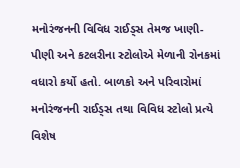મનોરંજનની વિવિધ રાઈડ્સ તેમજ ખાણી-પીણી અને કટલરીના સ્ટોલોએ મેળાની રોનકમાં વધારો કર્યો હતો. બાળકો અને પરિવારોમાં મનોરંજનની રાઈડ્સ તથા વિવિધ સ્ટોલો પ્રત્યે વિશેષ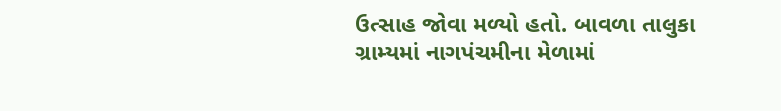ઉત્સાહ જોવા મળ્યો હતો. બાવળા તાલુકા ગ્રામ્યમાં નાગપંચમીના મેળામાં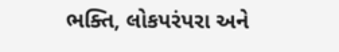ભક્તિ, લોકપરંપરા અને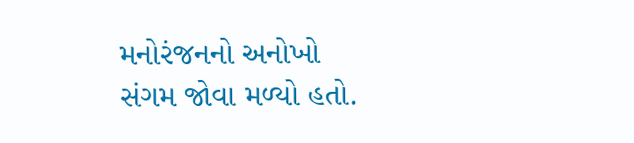મનોરંજનનો અનોખો સંગમ જોવા મળ્યો હતો.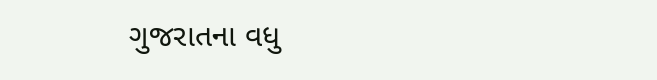ગુજરાતના વધુ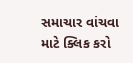સમાચાર વાંચવા માટે ક્લિક કરો